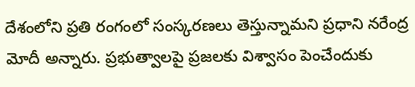దేశంలోని ప్రతి రంగంలో సంస్కరణలు తెస్తున్నామని ప్రధాని నరేంద్ర మోదీ అన్నారు. ప్రభుత్వాలపై ప్రజలకు విశ్వాసం పెంచేందుకు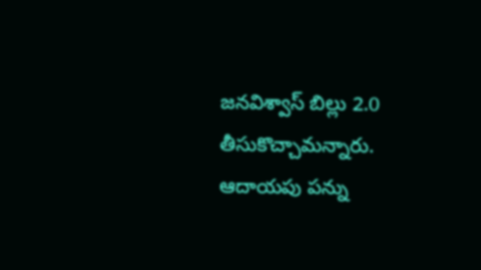జనవిశ్వాస్ బిల్లు 2.0 తీసుకొచ్చామన్నారు. ఆదాయపు పన్ను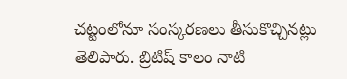చట్టంలోనూ సంస్కరణలు తీసుకొచ్చినట్లు తెలిపారు. బ్రిటిష్ కాలం నాటి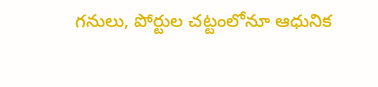గనులు, పోర్టుల చట్టంలోనూ ఆధునిక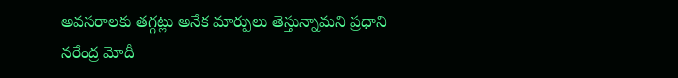అవసరాలకు తగ్గట్లు అనేక మార్పులు తెస్తున్నామని ప్రధాని నరేంద్ర మోదీ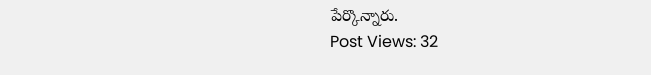పేర్కొన్నారు.
Post Views: 32